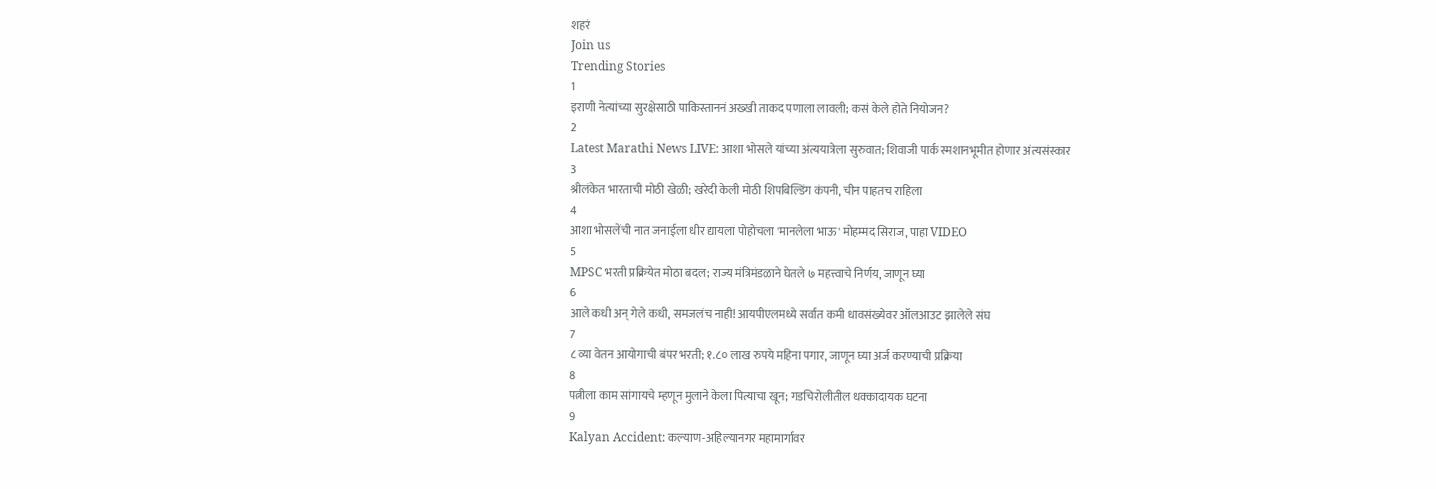शहरं
Join us
Trending Stories
1
इराणी नेत्यांच्या सुरक्षेसाठी पाकिस्ताननं अख्खी ताकद पणाला लावली; कसं केले होते नियोजन?
2
Latest Marathi News LIVE: आशा भोसले यांच्या अंत्ययात्रेला सुरुवात; शिवाजी पार्क स्मशानभूमीत होणार अंत्यसंस्कार
3
श्रीलंकेत भारताची मोठी खेळी; खरेदी केली मोठी शिपबिल्डिंग कंपनी, चीन पाहतच राहिला
4
आशा भोसलेंची नात जनाईला धीर द्यायला पोहोचला 'मानलेला भाऊ' मोहम्मद सिराज, पाहा VIDEO
5
MPSC भरती प्रक्रियेत मोठा बदल; राज्य मंत्रिमंडळाने घेतले ७ महत्त्वाचे निर्णय, जाणून घ्या
6
आले कधी अन् गेले कधी, समजलंच नाही! आयपीएलमध्ये सर्वात कमी धावसंख्येवर ऑलआउट झालेले संघ
7
८ व्या वेतन आयोगाची बंपर भरती; १.८० लाख रुपये महिना पगार, जाणून घ्या अर्ज करण्याची प्रक्रिया
8
पत्नीला काम सांगायचे म्हणून मुलाने केला पित्याचा खून; गडचिरोलीतील धक्कादायक घटना
9
Kalyan Accident: कल्याण-अहिल्यानगर महामार्गावर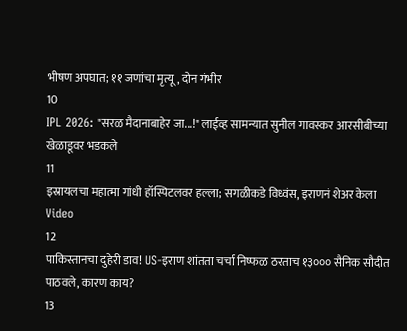भीषण अपघात; ११ जणांचा मृत्यू, दोन गंभीर
10
IPL 2026: "सरळ मैदानाबाहेर जा...!" लाईव्ह सामन्यात सुनील गावस्कर आरसीबीच्या खेळाडूवर भडकले
11
इस्रायलचा महात्मा गांधी हॉस्पिटलवर हल्ला; सगळीकडे विध्वंस, इराणनं शेअर केला Video
12
पाकिस्तानचा दुहेरी डाव! US-इराण शांतता चर्चा निष्फळ ठरताच १३००० सैनिक सौदीत पाठवले, कारण काय?
13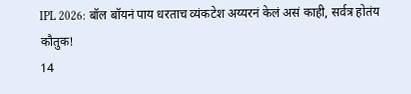IPL 2026: बॉल बॉयनं पाय धरताच व्यंकटेश अय्यरनं केलं असं काही, सर्वत्र होतंय कौतुक!
14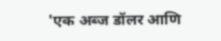'एक अब्ज डॉलर आणि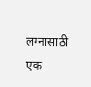लग्नासाठी एक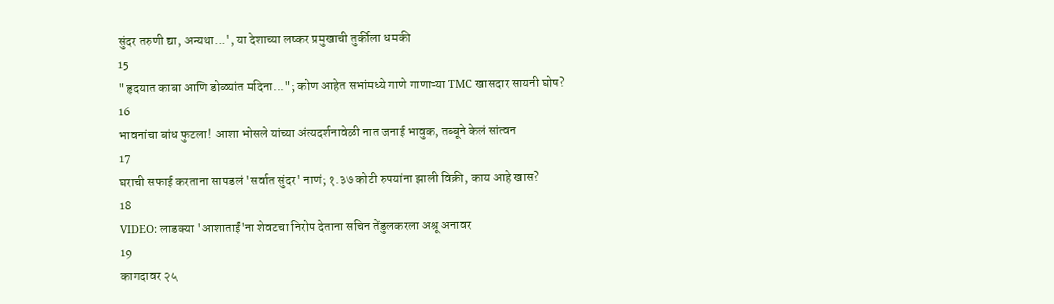सुंदर तरुणी द्या, अन्यथा...', या देशाच्या लष्कर प्रमुखाची तुर्कीला धमकी
15
"हृदयात काबा आणि डोळ्यांत मदिना..."; कोण आहेत सभांमध्ये गाणे गाणाऱ्या TMC खासदार सायनी घोष?
16
भावनांचा बांध फुटला! आशा भोसले यांच्या अंत्यदर्शनावेळी नात जनाई भावुक, तब्बूने केलं सांत्वन
17
घराची सफाई करताना सापडलं 'सर्वात सुंदर' नाणं; १.३७ कोटी रुपयांना झाली विक्री, काय आहे खास?
18
VIDEO: लाडक्या 'आशाताईं'ना शेवटचा निरोप देताना सचिन तेंडुलकरला अश्रू अनावर
19
कागदावर २५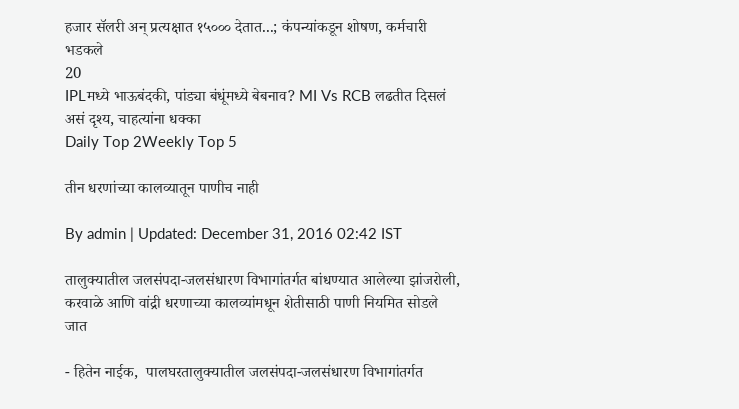हजार सॅलरी अन् प्रत्यक्षात १५००० देतात...; कंपन्यांकडून शोषण, कर्मचारी भडकले
20
IPLमध्ये भाऊबंदकी, पांड्या बंधूंमध्ये बेबनाव? MI Vs RCB लढतीत दिसलं असं दृश्य, चाहत्यांना धक्का
Daily Top 2Weekly Top 5

तीन धरणांच्या कालव्यातून पाणीच नाही

By admin | Updated: December 31, 2016 02:42 IST

तालुक्यातील जलसंपदा-जलसंधारण विभागांतर्गत बांधण्यात आलेल्या झांजरोली, करवाळे आणि वांद्री धरणाच्या कालव्यांमधून शेतीसाठी पाणी नियमित सोडले जात

- हितेन नाईक,  पालघरतालुक्यातील जलसंपदा-जलसंधारण विभागांतर्गत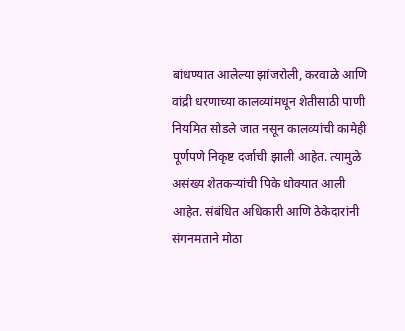बांधण्यात आलेल्या झांजरोली, करवाळे आणि वांद्री धरणाच्या कालव्यांमधून शेतीसाठी पाणी नियमित सोडले जात नसून कालव्यांची कामेही पूर्णपणे निकृष्ट दर्जाची झाली आहेत. त्यामुळे असंख्य शेतकऱ्यांची पिके धोक्यात आली आहेत. संबंधित अधिकारी आणि ठेकेदारांनी संगनमताने मोठा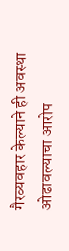गैरव्यवहार केल्याने ही अवस्था ओढावल्याचा आरोप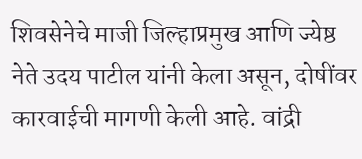शिवसेनेचे माजी जिल्हाप्रमुख आणि ज्येष्ठ नेते उदय पाटील यांनी केला असून, दोषींवर कारवाईची मागणी केली आहे. वांद्री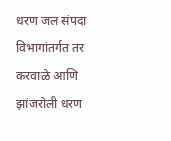धरण जल संपदा विभागांतर्गत तर करवाळे आणि झांजरोली धरण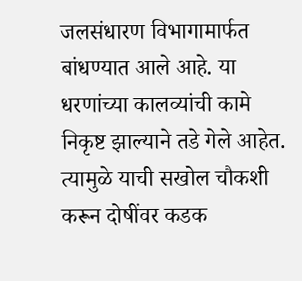जलसंधारण विभागामार्फत बांधण्यात आले आहे. या धरणांच्या कालव्यांची कामे निकृष्ट झाल्याने तडे गेले आहेत. त्यामुळे याची सखोल चौकशी करून दोषींवर कडक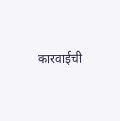कारवाईची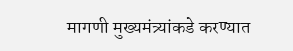मागणी मुख्यमंत्र्यांकडे करण्यात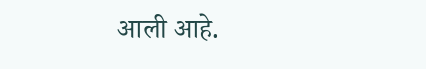आली आहे.